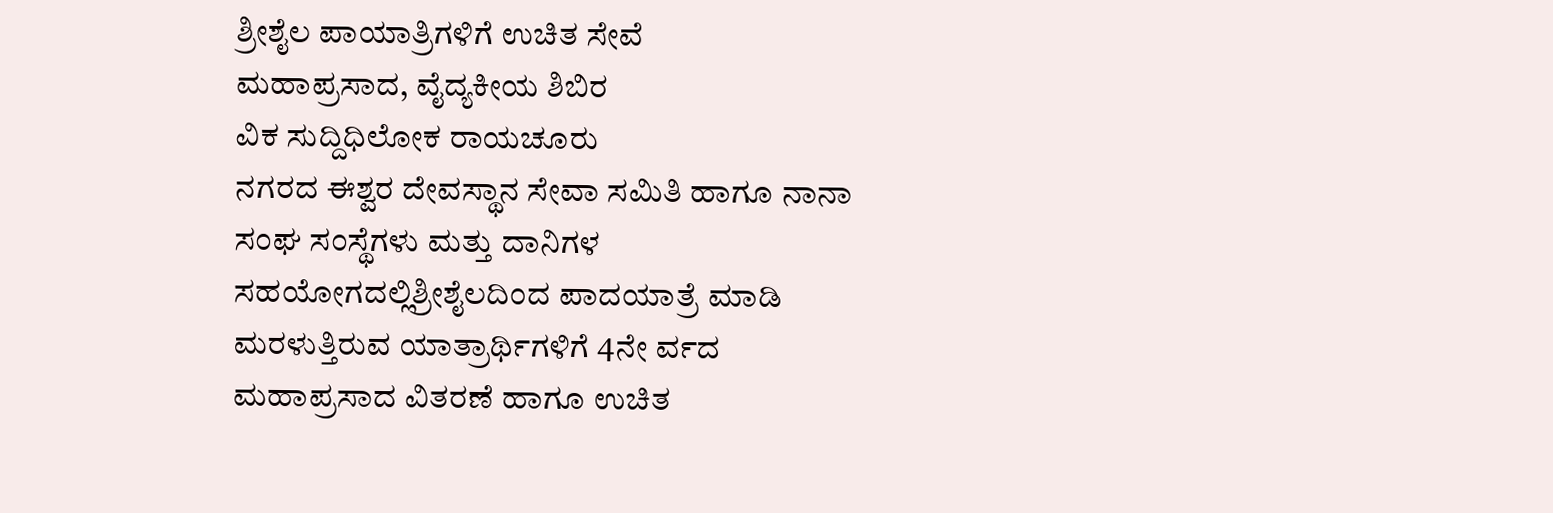ಶ್ರೀಶೈಲ ಪಾಯಾತ್ರಿಗಳಿಗೆ ಉಚಿತ ಸೇವೆ
ಮಹಾಪ್ರಸಾದ, ವೈದ್ಯಕೀಯ ಶಿಬಿರ
ವಿಕ ಸುದ್ದಿಧಿಲೋಕ ರಾಯಚೂರು
ನಗರದ ಈಶ್ವರ ದೇವಸ್ಥಾನ ಸೇವಾ ಸಮಿತಿ ಹಾಗೂ ನಾನಾ ಸಂಘ ಸಂಸ್ಥೆಗಳು ಮತ್ತು ದಾನಿಗಳ ಸಹಯೋಗದಲ್ಲಿಶ್ರೀಶೈಲದಿಂದ ಪಾದಯಾತ್ರೆ ಮಾಡಿ ಮರಳುತ್ತಿರುವ ಯಾತ್ರಾರ್ಥಿಗಳಿಗೆ 4ನೇ ರ್ವದ ಮಹಾಪ್ರಸಾದ ವಿತರಣೆ ಹಾಗೂ ಉಚಿತ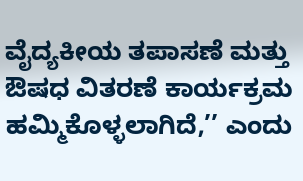ವೈದ್ಯಕೀಯ ತಪಾಸಣೆ ಮತ್ತು ಔಷಧ ವಿತರಣೆ ಕಾರ್ಯಕ್ರಮ ಹಮ್ಮಿಕೊಳ್ಳಲಾಗಿದೆ,’’ ಎಂದು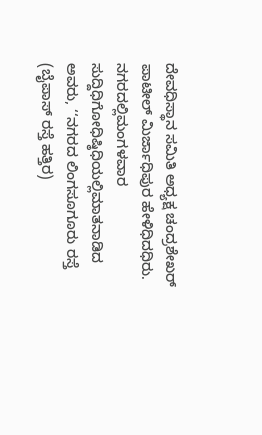ದೇವಧಿಸ್ಥಾನ ಸಮಿತಿ ಅಧ್ಯಕ್ಷ ಚಂದ್ರಶೇಖರ್ ಪಾಟೀಲ್ ಮಿರ್ಜಾಧಿಪುರ ಹೇಳಿಧಿದಧಿರು.
ನಗರದಲ್ಲಿಮಂಗಳವಾರ ಸುದ್ದಿಧಿಗೋಧಿಷ್ಠಿಧಿಯಲ್ಲಿಮಾತನಾಡಿದ ಅವರು, ‘‘ನಗರದ ಲಿಂಗಸೂಗೂರು ರಸ್ತೆ (ಬೈಪಾಸ್ ರಸ್ತೆ ಹತ್ತಿರ)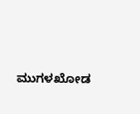ಮುಗಳಖೋಡ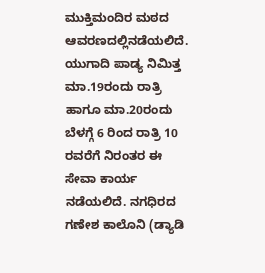ಮುಕ್ತಿಮಂದಿರ ಮಠದ ಆವರಣದಲ್ಲಿನಡೆಯಲಿದೆ. ಯುಗಾದಿ ಪಾಡ್ಯ ನಿಮಿತ್ತ ಮಾ.19ರಂದು ರಾತ್ರಿ ಹಾಗೂ ಮಾ.20ರಂದು ಬೆಳಗ್ಗೆ 6 ರಿಂದ ರಾತ್ರಿ 10 ರವರೆಗೆ ನಿರಂತರ ಈ ಸೇವಾ ಕಾರ್ಯ ನಡೆಯಲಿದೆ. ನಗಧಿರದ ಗಣೇಶ ಕಾಲೊನಿ (ಡ್ಯಾಡಿ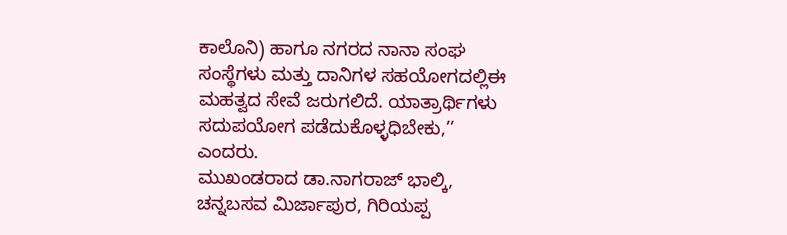ಕಾಲೊನಿ) ಹಾಗೂ ನಗರದ ನಾನಾ ಸಂಘ ಸಂಸ್ಥೆಗಳು ಮತ್ತು ದಾನಿಗಳ ಸಹಯೋಗದಲ್ಲಿಈ ಮಹತ್ವದ ಸೇವೆ ಜರುಗಲಿದೆ. ಯಾತ್ರಾರ್ಥಿಗಳು ಸದುಪಯೋಗ ಪಡೆದುಕೊಳ್ಳಧಿಬೇಕು,’’ ಎಂದರು.
ಮುಖಂಡರಾದ ಡಾ.ನಾಗರಾಜ್ ಭಾಲ್ಕಿ, ಚನ್ನಬಸವ ಮಿರ್ಜಾಪುರ, ಗಿರಿಯಪ್ಪ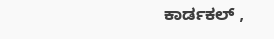ಕಾರ್ಡಕಲ್ ,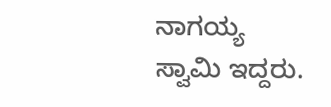ನಾಗಯ್ಯ ಸ್ವಾಮಿ ಇದ್ದರು.